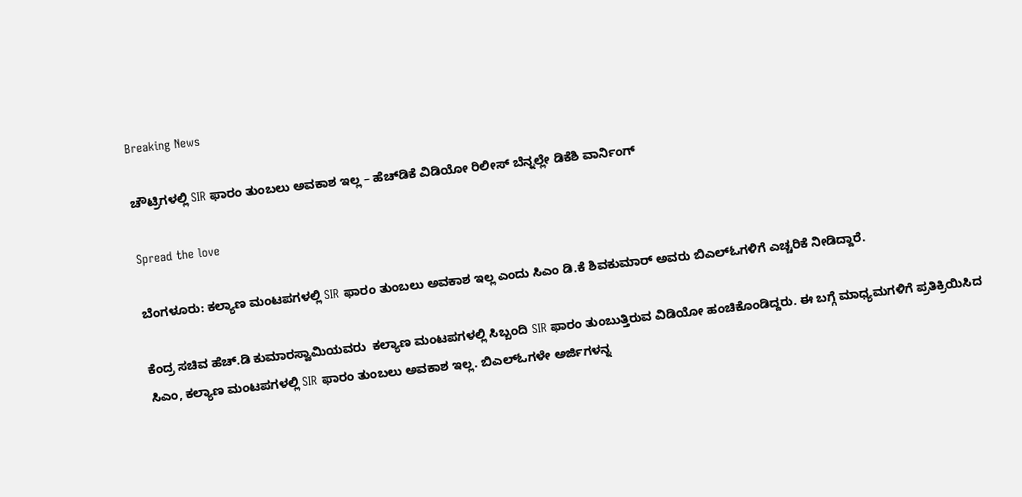Breaking News

ಚೌಟ್ರಿಗಳಲ್ಲಿ SIR ಫಾರಂ ತುಂಬಲು ಅವಕಾಶ ಇಲ್ಲ – ಹೆಚ್‌ಡಿಕೆ ವಿಡಿಯೋ ರಿಲೀಸ್‌ ಬೆನ್ನಲ್ಲೇ ಡಿಕೆಶಿ ವಾರ್ನಿಂಗ್‌

Spread the love

ಬೆಂಗಳೂರು: ಕಲ್ಯಾಣ ಮಂಟಪಗಳಲ್ಲಿ SIR ಫಾರಂ ತುಂಬಲು ಅವಕಾಶ ಇಲ್ಲ ಎಂದು ಸಿಎಂ ಡಿ.ಕೆ ಶಿವಕುಮಾರ್‌ ಅವರು ಬಿಎಲ್‌ಓಗಳಿಗೆ ಎಚ್ಚರಿಕೆ ನೀಡಿದ್ದಾರೆ.

ಕೆಂದ್ರ ಸಚಿವ ಹೆಚ್‌.ಡಿ ಕುಮಾರಸ್ವಾಮಿಯವರು  ಕಲ್ಯಾಣ ಮಂಟಪಗಳಲ್ಲಿ ಸಿಬ್ಬಂದಿ SIR ಫಾರಂ ತುಂಬುತ್ತಿರುವ ವಿಡಿಯೋ ಹಂಚಿಕೊಂಡಿದ್ದರು. ಈ ಬಗ್ಗೆ ಮಾಧ್ಯಮಗಳಿಗೆ ಪ್ರತಿಕ್ರಿಯಿಸಿದ ಸಿಎಂ, ಕಲ್ಯಾಣ ಮಂಟಪಗಳಲ್ಲಿ SIR ಫಾರಂ ತುಂಬಲು ಅವಕಾಶ ಇಲ್ಲ. ಬಿಎಲ್ಓಗಳೇ ಅರ್ಜಿಗಳನ್ನ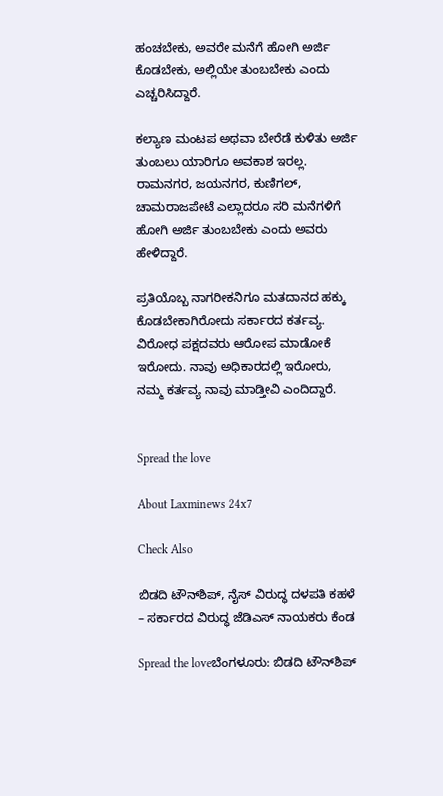ಹಂಚಬೇಕು, ಅವರೇ ಮನೆಗೆ ಹೋಗಿ ಅರ್ಜಿ ಕೊಡಬೇಕು, ಅಲ್ಲಿಯೇ ತುಂಬಬೇಕು ಎಂದು ಎಚ್ಚರಿಸಿದ್ದಾರೆ.

ಕಲ್ಯಾಣ ಮಂಟಪ ಅಥವಾ ಬೇರೆಡೆ ಕುಳಿತು ಅರ್ಜಿ ತುಂಬಲು ಯಾರಿಗೂ ಅವಕಾಶ ಇರಲ್ಲ. ರಾಮನಗರ, ಜಯನಗರ, ಕುಣಿಗಲ್, ಚಾಮರಾಜಪೇಟೆ ಎಲ್ಲಾದರೂ ಸರಿ ಮನೆಗಳಿಗೆ ಹೋಗಿ ಅರ್ಜಿ ತುಂಬಬೇಕು ಎಂದು ಅವರು ಹೇಳಿದ್ದಾರೆ.

ಪ್ರತಿಯೊಬ್ಬ ನಾಗರೀಕನಿಗೂ ಮತದಾನದ ಹಕ್ಕು ಕೊಡಬೇಕಾಗಿರೋದು ಸರ್ಕಾರದ ಕರ್ತವ್ಯ. ವಿರೋಧ ಪಕ್ಷದವರು ಆರೋಪ ಮಾಡೋಕೆ ಇರೋದು. ನಾವು ಅಧಿಕಾರದಲ್ಲಿ ಇರೋರು, ನಮ್ಮ ಕರ್ತವ್ಯ ನಾವು ಮಾಡ್ತೀವಿ ಎಂದಿದ್ದಾರೆ.


Spread the love

About Laxminews 24x7

Check Also

ಬಿಡದಿ ಟೌನ್‌ಶಿಪ್, ನೈಸ್ ವಿರುದ್ಧ ದಳಪತಿ ಕಹಳೆ – ಸರ್ಕಾರದ ವಿರುದ್ಧ ಜೆಡಿಎಸ್ ನಾಯಕರು ಕೆಂಡ

Spread the loveಬೆಂಗಳೂರು: ಬಿಡದಿ ಟೌನ್‌ಶಿಪ್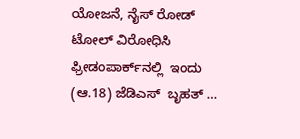ಯೋಜನೆ, ನೈಸ್ ರೋಡ್ ಟೋಲ್ ವಿರೋಧಿಸಿ ಫ್ರೀಡಂಪಾರ್ಕ್‌ನಲ್ಲಿ  ಇಂದು (ಆ.18) ಜೆಡಿಎಸ್  ಬೃಹತ್ …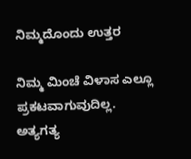ನಿಮ್ಮದೊಂದು ಉತ್ತರ

ನಿಮ್ಮ ಮಿಂಚೆ ವಿಳಾಸ ಎಲ್ಲೂ ಪ್ರಕಟವಾಗುವುದಿಲ್ಲ. ಅತ್ಯಗತ್ಯ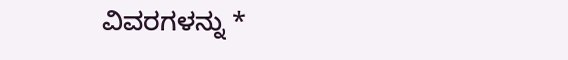ವಿವರಗಳನ್ನು *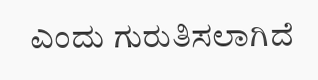ಎಂದು ಗುರುತಿಸಲಾಗಿದೆ